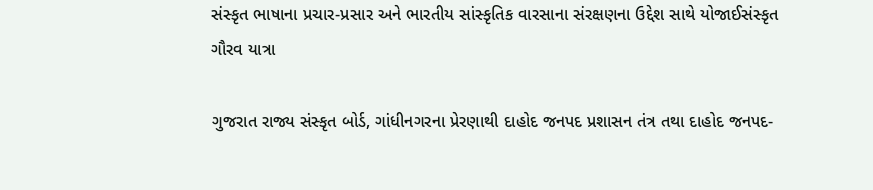સંસ્કૃત ભાષાના પ્રચાર-પ્રસાર અને ભારતીય સાંસ્કૃતિક વારસાના સંરક્ષણના ઉદ્દેશ સાથે યોજાઈસંસ્કૃત ગૌરવ યાત્રા

ગુજરાત રાજ્ય સંસ્કૃત બોર્ડ, ગાંધીનગરના પ્રેરણાથી દાહોદ જનપદ પ્રશાસન તંત્ર તથા દાહોદ જનપદ-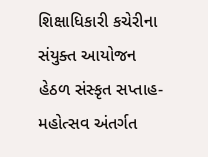શિક્ષાધિકારી કચેરીના સંયુક્ત આયોજન હેઠળ સંસ્કૃત સપ્તાહ-મહોત્સવ અંતર્ગત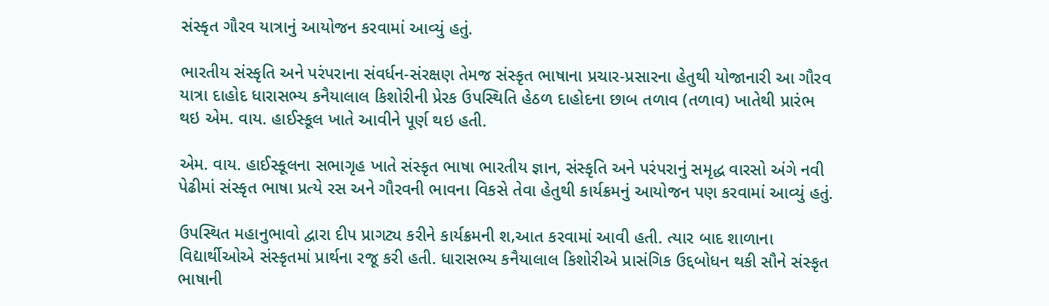સંસ્કૃત ગૌરવ યાત્રાનું આયોજન કરવામાં આવ્યું હતું.

ભારતીય સંસ્કૃતિ અને પરંપરાના સંવર્ધન-સંરક્ષણ તેમજ સંસ્કૃત ભાષાના પ્રચાર-પ્રસારના હેતુથી યોજાનારી આ ગૌરવ યાત્રા દાહોદ ધારાસભ્ય કનૈયાલાલ કિશોરીની પ્રેરક ઉપસ્થિતિ હેઠળ દાહોદના છાબ તળાવ (તળાવ) ખાતેથી પ્રારંભ થઇ એમ. વાય. હાઈસ્કૂલ ખાતે આવીને પૂર્ણ થઇ હતી.

એમ. વાય. હાઈસ્કૂલના સભાગૃહ ખાતે સંસ્કૃત ભાષા ભારતીય જ્ઞાન, સંસ્કૃતિ અને પરંપરાનું સમૃદ્ધ વારસો અંગે નવી પેઢીમાં સંસ્કૃત ભાષા પ્રત્યે રસ અને ગૌરવની ભાવના વિકસે તેવા હેતુથી કાર્યક્રમનું આયોજન પણ કરવામાં આવ્યું હતું.

ઉપસ્થિત મહાનુભાવો દ્વારા દીપ પ્રાગટ્ય કરીને કાર્યક્રમની શ‚આત કરવામાં આવી હતી. ત્યાર બાદ શાળાના વિદ્યાર્થીઓએ સંસ્કૃતમાં પ્રાર્થના રજૂ કરી હતી. ધારાસભ્ય કનૈયાલાલ કિશોરીએ પ્રાસંગિક ઉદ્દબોધન થકી સૌને સંસ્કૃત ભાષાની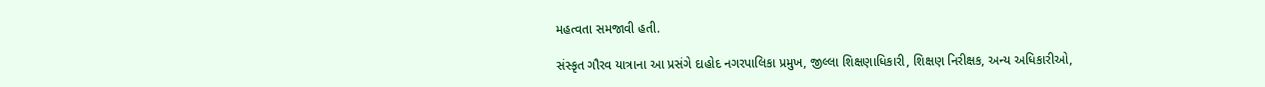મહત્વતા સમજાવી હતી.

સંસ્કૃત ગૌરવ યાત્રાના આ પ્રસંગે દાહોદ નગરપાલિકા પ્રમુખ, જીલ્લા શિક્ષણાધિકારી, શિક્ષણ નિરીક્ષક, અન્ય અધિકારીઓ,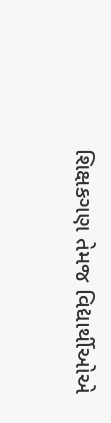શિક્ષકગણ તેમજ વિદ્યાર્થીઓએ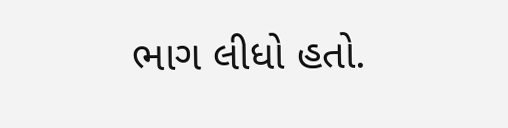ભાગ લીધો હતો.